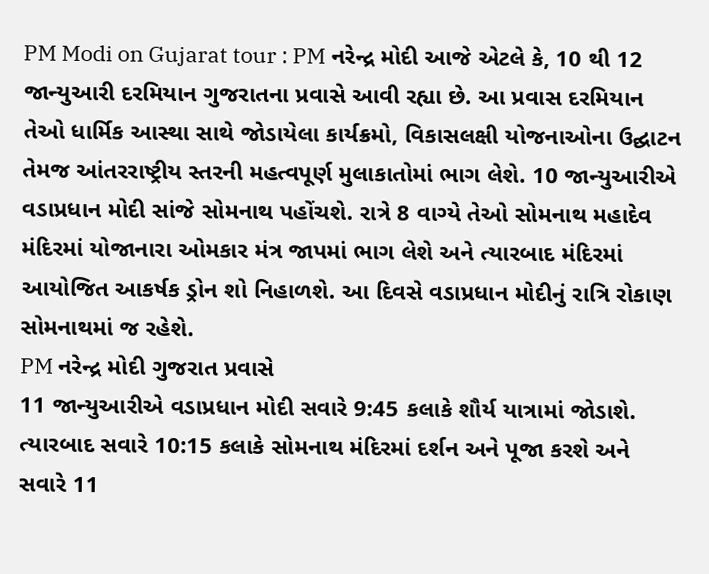PM Modi on Gujarat tour : PM નરેન્દ્ર મોદી આજે એટલે કે, 10 થી 12 જાન્યુઆરી દરમિયાન ગુજરાતના પ્રવાસે આવી રહ્યા છે. આ પ્રવાસ દરમિયાન તેઓ ધાર્મિક આસ્થા સાથે જોડાયેલા કાર્યક્રમો, વિકાસલક્ષી યોજનાઓના ઉદ્ઘાટન તેમજ આંતરરાષ્ટ્રીય સ્તરની મહત્વપૂર્ણ મુલાકાતોમાં ભાગ લેશે. 10 જાન્યુઆરીએ વડાપ્રધાન મોદી સાંજે સોમનાથ પહોંચશે. રાત્રે 8 વાગ્યે તેઓ સોમનાથ મહાદેવ મંદિરમાં યોજાનારા ઓમકાર મંત્ર જાપમાં ભાગ લેશે અને ત્યારબાદ મંદિરમાં આયોજિત આકર્ષક ડ્રોન શો નિહાળશે. આ દિવસે વડાપ્રધાન મોદીનું રાત્રિ રોકાણ સોમનાથમાં જ રહેશે.
PM નરેન્દ્ર મોદી ગુજરાત પ્રવાસે
11 જાન્યુઆરીએ વડાપ્રધાન મોદી સવારે 9:45 કલાકે શૌર્ય યાત્રામાં જોડાશે. ત્યારબાદ સવારે 10:15 કલાકે સોમનાથ મંદિરમાં દર્શન અને પૂજા કરશે અને સવારે 11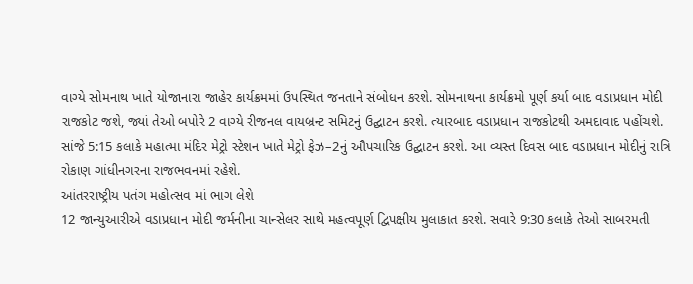વાગ્યે સોમનાથ ખાતે યોજાનારા જાહેર કાર્યક્રમમાં ઉપસ્થિત જનતાને સંબોધન કરશે. સોમનાથના કાર્યક્રમો પૂર્ણ કર્યા બાદ વડાપ્રધાન મોદી રાજકોટ જશે, જ્યાં તેઓ બપોરે 2 વાગ્યે રીજનલ વાયબ્રન્ટ સમિટનું ઉદ્ઘાટન કરશે. ત્યારબાદ વડાપ્રધાન રાજકોટથી અમદાવાદ પહોંચશે. સાંજે 5:15 કલાકે મહાત્મા મંદિર મેટ્રો સ્ટેશન ખાતે મેટ્રો ફેઝ–2નું ઔપચારિક ઉદ્ઘાટન કરશે. આ વ્યસ્ત દિવસ બાદ વડાપ્રધાન મોદીનું રાત્રિ રોકાણ ગાંધીનગરના રાજભવનમાં રહેશે.
આંતરરાષ્ટ્રીય પતંગ મહોત્સવ માં ભાગ લેશે
12 જાન્યુઆરીએ વડાપ્રધાન મોદી જર્મનીના ચાન્સેલર સાથે મહત્વપૂર્ણ દ્વિપક્ષીય મુલાકાત કરશે. સવારે 9:30 કલાકે તેઓ સાબરમતી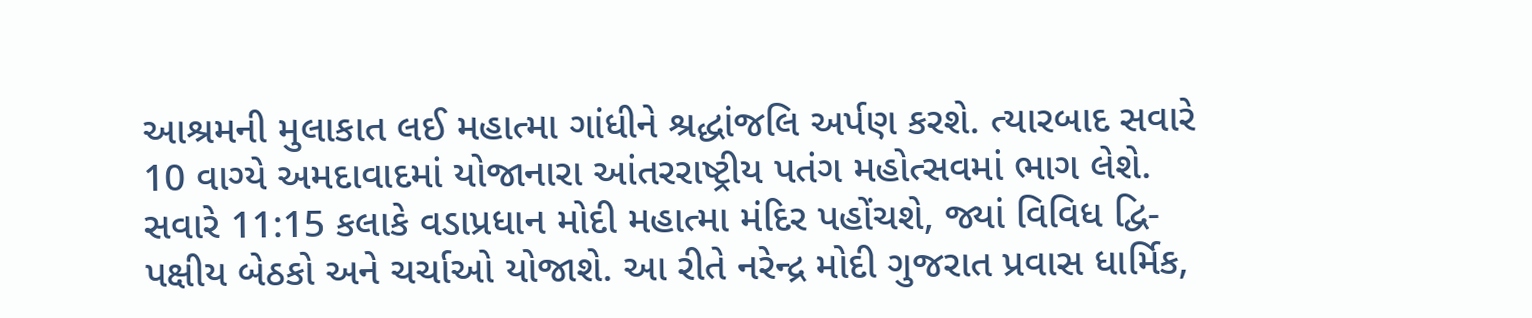આશ્રમની મુલાકાત લઈ મહાત્મા ગાંધીને શ્રદ્ધાંજલિ અર્પણ કરશે. ત્યારબાદ સવારે 10 વાગ્યે અમદાવાદમાં યોજાનારા આંતરરાષ્ટ્રીય પતંગ મહોત્સવમાં ભાગ લેશે. સવારે 11:15 કલાકે વડાપ્રધાન મોદી મહાત્મા મંદિર પહોંચશે, જ્યાં વિવિધ દ્વિ-પક્ષીય બેઠકો અને ચર્ચાઓ યોજાશે. આ રીતે નરેન્દ્ર મોદી ગુજરાત પ્રવાસ ધાર્મિક,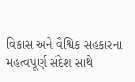વિકાસ અને વૈશ્વિક સહકારના મહત્વપૂર્ણ સંદેશ સાથે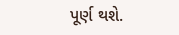પૂર્ણ થશે.